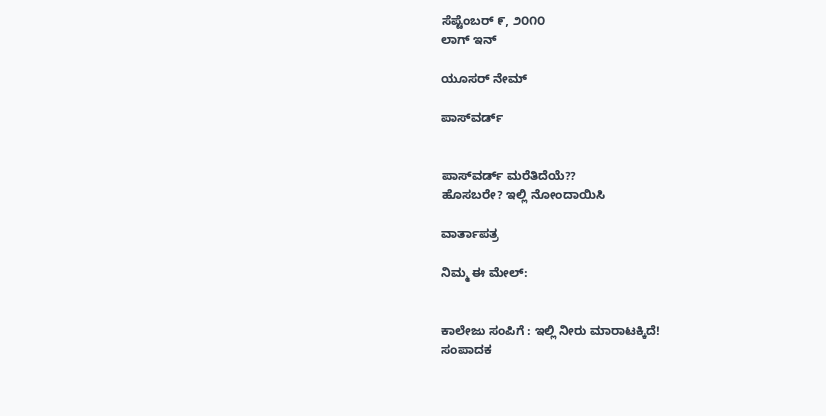ಸೆಪ್ಟೆಂಬರ್ ೯, ೨೦೧೦
ಲಾಗ್ ಇನ್

ಯೂಸರ್ ನೇಮ್

ಪಾಸ್‌ವರ್ಡ್


ಪಾಸ್‌ವರ್ಡ್ ಮರೆತಿದೆಯೆ??
ಹೊಸಬರೇ? ಇಲ್ಲಿ ನೋಂದಾಯಿಸಿ

ವಾರ್ತಾಪತ್ರ

ನಿಮ್ಮ ಈ ಮೇಲ್:


ಕಾಲೇಜು ಸಂಪಿಗೆ : ಇಲ್ಲಿ ನೀರು ಮಾರಾಟಕ್ಕಿದೆ!
ಸಂಪಾದಕ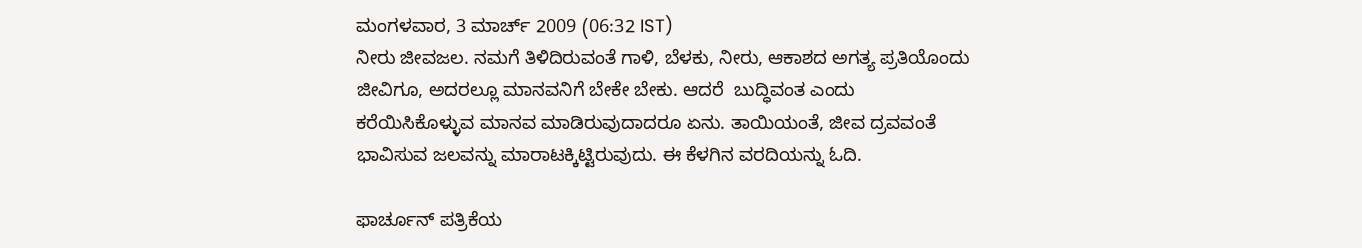ಮಂಗಳವಾರ, 3 ಮಾರ್ಚ್ 2009 (06:32 IST)
ನೀರು ಜೀವಜಲ. ನಮಗೆ ತಿಳಿದಿರುವಂತೆ ಗಾಳಿ, ಬೆಳಕು, ನೀರು, ಆಕಾಶದ ಅಗತ್ಯ ಪ್ರತಿಯೊಂದು ಜೀವಿಗೂ, ಅದರಲ್ಲೂ ಮಾನವನಿಗೆ ಬೇಕೇ ಬೇಕು. ಆದರೆ  ಬುದ್ಧಿವಂತ ಎಂದು ಕರೆಯಿಸಿಕೊಳ್ಳುವ ಮಾನವ ಮಾಡಿರುವುದಾದರೂ ಏನು. ತಾಯಿಯಂತೆ, ಜೀವ ದ್ರವವಂತೆ ಭಾವಿಸುವ ಜಲವನ್ನು ಮಾರಾಟಕ್ಕಿಟ್ಟಿರುವುದು. ಈ ಕೆಳಗಿನ ವರದಿಯನ್ನು ಓದಿ.

ಫಾರ್ಚೂನ್ ಪತ್ರಿಕೆಯ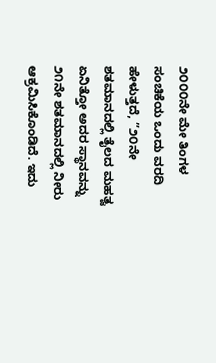೨೦೦೦ನೇ ಮೇ ತಿಂಗಳ ಸಂಚಿಕೆಯ ಒಂದು ವರದಿ ಹೇಳುತ್ತದೆ, ”೨೦ನೇ ಶತಮಾನದಲ್ಲಿ ತೈಲದ ಮಹತ್ವ ಏನಿತ್ತೋ ಅದರ ಸ್ಥಾನವನ್ನು ೨೧ನೇ ಶತಮಾನದಲ್ಲಿ ನೀರು ಆಕ್ರಮಿಸಿಕೊಂಡಿದೆ. ಇದು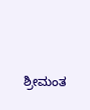ಶ್ರೀಮಂತ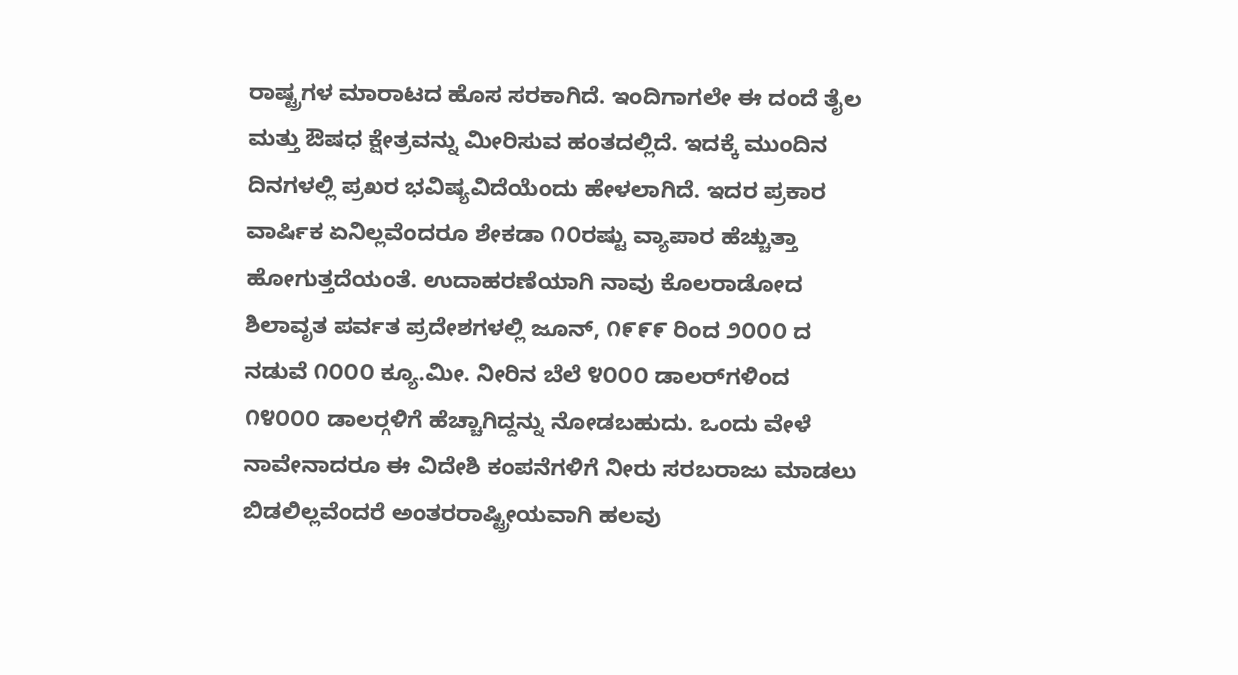ರಾಷ್ಟ್ರಗಳ ಮಾರಾಟದ ಹೊಸ ಸರಕಾಗಿದೆ. ಇಂದಿಗಾಗಲೇ ಈ ದಂದೆ ತೈಲ ಮತ್ತು ಔಷಧ ಕ್ಷೇತ್ರವನ್ನು ಮೀರಿಸುವ ಹಂತದಲ್ಲಿದೆ. ಇದಕ್ಕೆ ಮುಂದಿನ ದಿನಗಳಲ್ಲಿ ಪ್ರಖರ ಭವಿಷ್ಯವಿದೆಯೆಂದು ಹೇಳಲಾಗಿದೆ. ಇದರ ಪ್ರಕಾರ ವಾರ್ಷಿಕ ಏನಿಲ್ಲವೆಂದರೂ ಶೇಕಡಾ ೧೦ರಷ್ಟು ವ್ಯಾಪಾರ ಹೆಚ್ಚುತ್ತಾ ಹೋಗುತ್ತದೆಯಂತೆ. ಉದಾಹರಣೆಯಾಗಿ ನಾವು ಕೊಲರಾಡೋದ ಶಿಲಾವೃತ ಪರ್ವತ ಪ್ರದೇಶಗಳಲ್ಲಿ ಜೂನ್, ೧೯೯೯ ರಿಂದ ೨೦೦೦ ದ ನಡುವೆ ೧೦೦೦ ಕ್ಯೂ.ಮೀ. ನೀರಿನ ಬೆಲೆ ೪೦೦೦ ಡಾಲರ್‌ಗಳಿಂದ ೧೪೦೦೦ ಡಾಲರ್‍ಗಳಿಗೆ ಹೆಚ್ಚಾಗಿದ್ದನ್ನು ನೋಡಬಹುದು. ಒಂದು ವೇಳೆ ನಾವೇನಾದರೂ ಈ ವಿದೇಶಿ ಕಂಪನೆಗಳಿಗೆ ನೀರು ಸರಬರಾಜು ಮಾಡಲು ಬಿಡಲಿಲ್ಲವೆಂದರೆ ಅಂತರರಾಷ್ಟ್ರೀಯವಾಗಿ ಹಲವು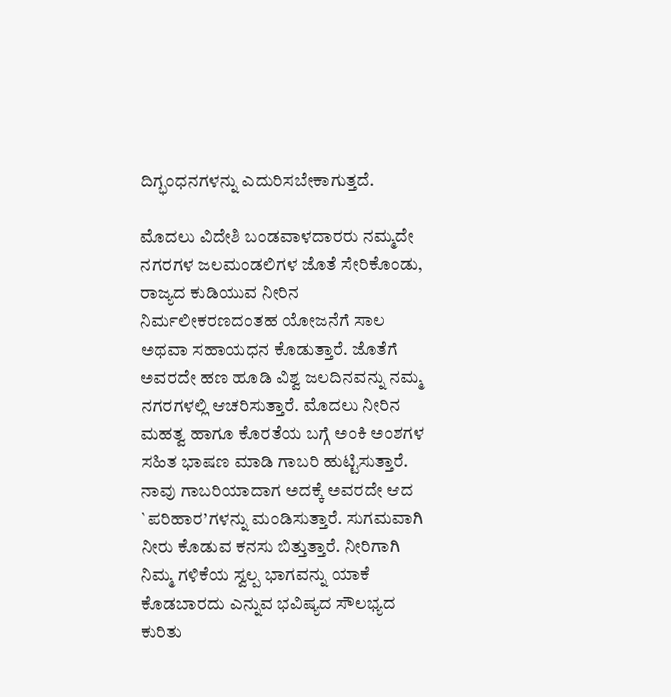ದಿಗ್ಭಂಧನಗಳನ್ನು ಎದುರಿಸಬೇಕಾಗುತ್ತದೆ.

ಮೊದಲು ವಿದೇಶಿ ಬಂಡವಾಳದಾರರು ನಮ್ಮದೇ ನಗರಗಳ ಜಲಮಂಡಲಿಗಳ ಜೊತೆ ಸೇರಿಕೊಂಡು, ರಾಜ್ಯದ ಕುಡಿಯುವ ನೀರಿನ ನಿರ್ಮಲೀಕರಣದಂತಹ ಯೋಜನೆಗೆ ಸಾಲ ಅಥವಾ ಸಹಾಯಧನ ಕೊಡುತ್ತಾರೆ. ಜೊತೆಗೆ ಅವರದೇ ಹಣ ಹೂಡಿ ವಿಶ್ವ ಜಲದಿನವನ್ನು ನಮ್ಮ ನಗರಗಳಲ್ಲಿ ಆಚರಿಸುತ್ತಾರೆ. ಮೊದಲು ನೀರಿನ ಮಹತ್ವ ಹಾಗೂ ಕೊರತೆಯ ಬಗ್ಗೆ ಅಂಕಿ ಅಂಶಗಳ ಸಹಿತ ಭಾಷಣ ಮಾಡಿ ಗಾಬರಿ ಹುಟ್ಟಿಸುತ್ತಾರೆ. ನಾವು ಗಾಬರಿಯಾದಾಗ ಅದಕ್ಕೆ ಅವರದೇ ಆದ `ಪರಿಹಾರ’ಗಳನ್ನು ಮಂಡಿಸುತ್ತಾರೆ. ಸುಗಮವಾಗಿ ನೀರು ಕೊಡುವ ಕನಸು ಬಿತ್ತುತ್ತಾರೆ. ನೀರಿಗಾಗಿ ನಿಮ್ಮ ಗಳಿಕೆಯ ಸ್ವಲ್ಪ ಭಾಗವನ್ನು ಯಾಕೆ ಕೊಡಬಾರದು ಎನ್ನುವ ಭವಿಷ್ಯದ ಸೌಲಭ್ಯದ ಕುರಿತು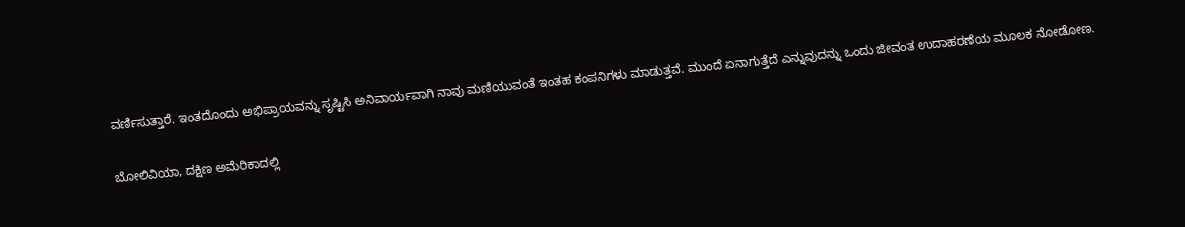ವರ್ಣಿಸುತ್ತಾರೆ. ಇಂತದೊಂದು ಅಭಿಪ್ರಾಯವನ್ನು ಸೃಷ್ಟಿಸಿ ಅನಿವಾರ್ಯವಾಗಿ ನಾವು ಮಣಿಯುವಂತೆ ಇಂತಹ ಕಂಪನಿಗಳು ಮಾಡುತ್ತವೆ. ಮುಂದೆ ಏನಾಗುತ್ತೆದೆ ಎನ್ನುವುದನ್ನು ಒಂದು ಜೀವಂತ ಉದಾಹರಣೆಯ ಮೂಲಕ ನೋಡೋಣ.

ಬೋಲಿವಿಯಾ, ದಕ್ಷಿಣ ಅಮೆರಿಕಾದಲ್ಲಿ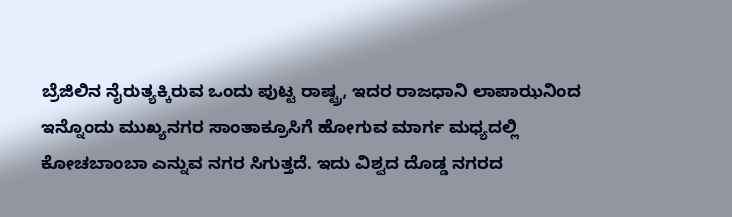ಬ್ರೆಜಿಲಿನ ನೈರುತ್ಯಕ್ಕಿರುವ ಒಂದು ಪುಟ್ಟ ರಾಷ್ಟ್ರ, ಇದರ ರಾಜಧಾನಿ ಲಾಪಾಝನಿಂದ ಇನ್ನೊಂದು ಮುಖ್ಯನಗರ ಸಾಂತಾಕ್ರೂಸಿಗೆ ಹೋಗುವ ಮಾರ್ಗ ಮಧ್ಯದಲ್ಲಿ ಕೋಚಬಾಂಬಾ ಎನ್ನುವ ನಗರ ಸಿಗುತ್ತದೆ. ಇದು ವಿಶ್ವದ ದೊಡ್ಡ ನಗರದ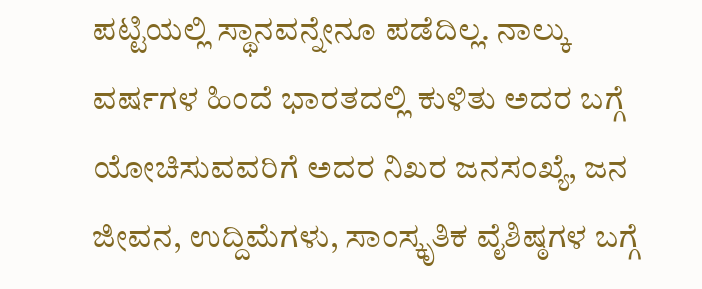ಪಟ್ಟಿಯಲ್ಲಿ ಸ್ಥಾನವನ್ನೇನೂ ಪಡೆದಿಲ್ಲ. ನಾಲ್ಕು ವರ್ಷಗಳ ಹಿಂದೆ ಭಾರತದಲ್ಲಿ ಕುಳಿತು ಅದರ ಬಗ್ಗೆ ಯೋಚಿಸುವವರಿಗೆ ಅದರ ನಿಖರ ಜನಸಂಖ್ಯೆ, ಜನ ಜೀವನ, ಉದ್ದಿಮೆಗಳು, ಸಾಂಸ್ಕೃತಿಕ ವೈಶಿಷ್ಠಗಳ ಬಗ್ಗೆ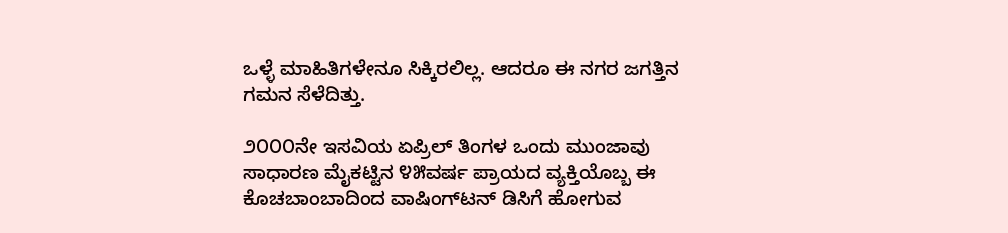ಒಳ್ಳೆ ಮಾಹಿತಿಗಳೇನೂ ಸಿಕ್ಕಿರಲಿಲ್ಲ. ಆದರೂ ಈ ನಗರ ಜಗತ್ತಿನ ಗಮನ ಸೆಳೆದಿತ್ತು.

೨೦೦೦ನೇ ಇಸವಿಯ ಏಪ್ರಿಲ್ ತಿಂಗಳ ಒಂದು ಮುಂಜಾವು ಸಾಧಾರಣ ಮೈಕಟ್ಟಿನ ೪೫ವರ್ಷ ಪ್ರಾಯದ ವ್ಯಕ್ತಿಯೊಬ್ಬ ಈ ಕೊಚಬಾಂಬಾದಿಂದ ವಾಷಿಂಗ್‌ಟನ್ ಡಿಸಿಗೆ ಹೋಗುವ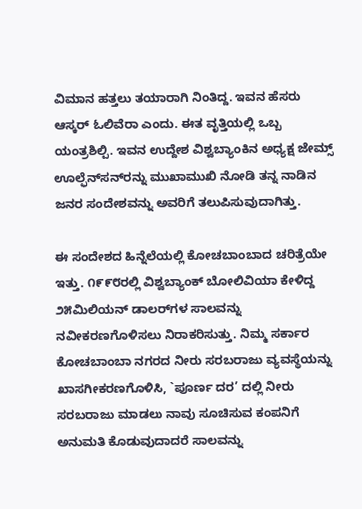ವಿಮಾನ ಹತ್ತಲು ತಯಾರಾಗಿ ನಿಂತಿದ್ದ. ಇವನ ಹೆಸರು ಆಸ್ಕರ್ ಓಲಿವೆರಾ ಎಂದು. ಈತ ವೃತ್ತಿಯಲ್ಲಿ ಒಬ್ಬ ಯಂತ್ರಶಿಲ್ಪಿ. ಇವನ ಉದ್ದೇಶ ವಿಶ್ವಬ್ಯಾಂಕಿನ ಅಧ್ಯಕ್ಷ ಜೇಮ್ಸ್ ಊಲ್ಫೆನ್‌ಸನ್‌ರನ್ನು ಮುಖಾಮುಖಿ ನೋಡಿ ತನ್ನ ನಾಡಿನ ಜನರ ಸಂದೇಶವನ್ನು ಅವರಿಗೆ ತಲುಪಿಸುವುದಾಗಿತ್ತು.

ಈ ಸಂದೇಶದ ಹಿನ್ನೆಲೆಯಲ್ಲಿ ಕೋಚಬಾಂಬಾದ ಚರಿತ್ರೆಯೇ ಇತ್ತು. ೧೯೯೮ರಲ್ಲಿ ವಿಶ್ವಬ್ಯಾಂಕ್ ಬೋಲಿವಿಯಾ ಕೇಳಿದ್ದ ೨೫ಮಿಲಿಯನ್ ಡಾಲರ್‌ಗಳ ಸಾಲವನ್ನು ನವೀಕರಣಗೊಳಿಸಲು ನಿರಾಕರಿಸುತ್ತು. ನಿಮ್ಮ ಸರ್ಕಾರ ಕೋಚಬಾಂಬಾ ನಗರದ ನೀರು ಸರಬರಾಜು ವ್ಯವಸ್ಥೆಯನ್ನು ಖಾಸಗೀಕರಣಗೊಳಿಸಿ, `ಪೂರ್ಣ ದರ’ ದಲ್ಲಿ ನೀರು ಸರಬರಾಜು ಮಾಡಲು ನಾವು ಸೂಚಿಸುವ ಕಂಪನಿಗೆ ಅನುಮತಿ ಕೊಡುವುದಾದರೆ ಸಾಲವನ್ನು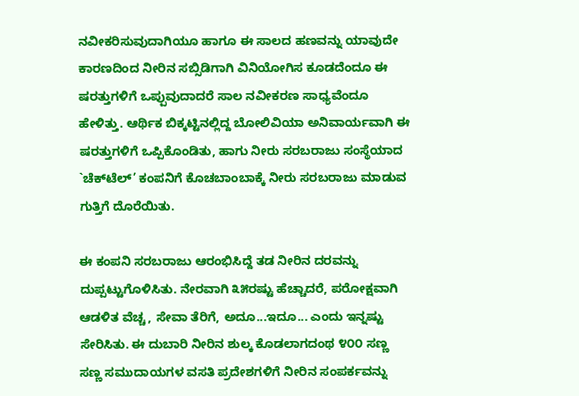ನವೀಕರಿಸುವುದಾಗಿಯೂ ಹಾಗೂ ಈ ಸಾಲದ ಹಣವನ್ನು ಯಾವುದೇ ಕಾರಣದಿಂದ ನೀರಿನ ಸಬ್ಸಿಡಿಗಾಗಿ ವಿನಿಯೋಗಿಸ ಕೂಡದೆಂದೂ ಈ ಷರತ್ತುಗಳಿಗೆ ಒಪ್ಪುವುದಾದರೆ ಸಾಲ ನವೀಕರಣ ಸಾಧ್ಯವೆಂದೂ ಹೇಳಿತ್ತು. ಆರ್ಥಿಕ ಬಿಕ್ಕಟ್ಟಿನಲ್ಲಿದ್ದ ಬೋಲಿವಿಯಾ ಅನಿವಾರ್ಯವಾಗಿ ಈ ಷರತ್ತುಗಳಿಗೆ ಒಪ್ಪಿಕೊಂಡಿತು, ಹಾಗು ನೀರು ಸರಬರಾಜು ಸಂಸ್ಥೆಯಾದ `ಚೆಕ್‌ಟೆಲ್’ ಕಂಪನಿಗೆ ಕೊಚಬಾಂಬಾಕ್ಕೆ ನೀರು ಸರಬರಾಜು ಮಾಡುವ ಗುತ್ತಿಗೆ ದೊರೆಯಿತು.

ಈ ಕಂಪನಿ ಸರಬರಾಜು ಆರಂಭಿಸಿದ್ದೆ ತಡ ನೀರಿನ ದರವನ್ನು ದುಪ್ಪಟ್ಟುಗೊಳಿಸಿತು. ನೇರವಾಗಿ ೩೫ರಷ್ಟು ಹೆಚ್ಚಾದರೆ, ಪರೋಕ್ಷವಾಗಿ ಆಡಳಿತ ವೆಚ್ಚ, ಸೇವಾ ತೆರಿಗೆ, ಅದೂ...ಇದೂ... ಎಂದು ಇನ್ನಷ್ಟು ಸೇರಿಸಿತು. ಈ ದುಬಾರಿ ನೀರಿನ ಶುಲ್ಕ ಕೊಡಲಾಗದಂಥ ೪೦೦ ಸಣ್ಣ ಸಣ್ಣ ಸಮುದಾಯಗಳ ವಸತಿ ಪ್ರದೇಶಗಳಿಗೆ ನೀರಿನ ಸಂಪರ್ಕವನ್ನು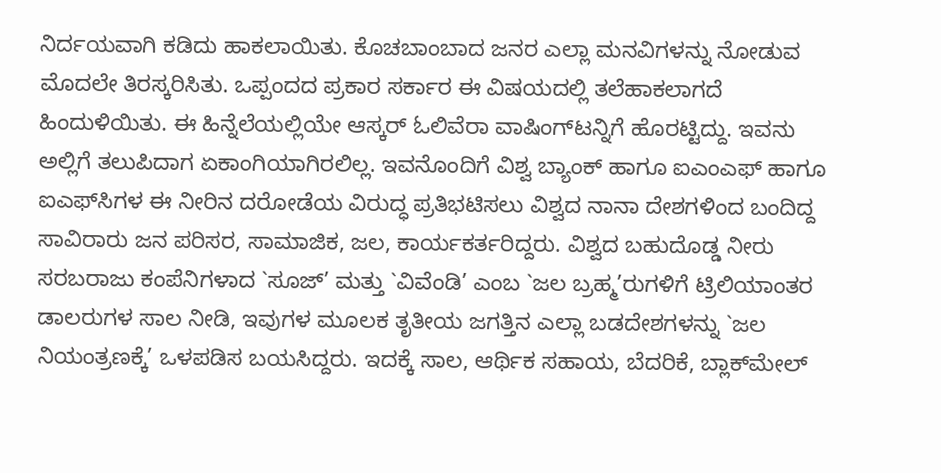ನಿರ್ದಯವಾಗಿ ಕಡಿದು ಹಾಕಲಾಯಿತು. ಕೊಚಬಾಂಬಾದ ಜನರ ಎಲ್ಲಾ ಮನವಿಗಳನ್ನು ನೋಡುವ ಮೊದಲೇ ತಿರಸ್ಕರಿಸಿತು. ಒಪ್ಪಂದದ ಪ್ರಕಾರ ಸರ್ಕಾರ ಈ ವಿಷಯದಲ್ಲಿ ತಲೆಹಾಕಲಾಗದೆ ಹಿಂದುಳಿಯಿತು. ಈ ಹಿನ್ನೆಲೆಯಲ್ಲಿಯೇ ಆಸ್ಕರ್ ಓಲಿವೆರಾ ವಾಷಿಂಗ್‌ಟನ್ನಿಗೆ ಹೊರಟ್ಟಿದ್ದು. ಇವನು ಅಲ್ಲಿಗೆ ತಲುಪಿದಾಗ ಏಕಾಂಗಿಯಾಗಿರಲಿಲ್ಲ. ಇವನೊಂದಿಗೆ ವಿಶ್ವ ಬ್ಯಾಂಕ್ ಹಾಗೂ ಐಎಂಎಫ್ ಹಾಗೂ ಐಎಫ್‌ಸಿಗಳ ಈ ನೀರಿನ ದರೋಡೆಯ ವಿರುದ್ಧ ಪ್ರತಿಭಟಿಸಲು ವಿಶ್ವದ ನಾನಾ ದೇಶಗಳಿಂದ ಬಂದಿದ್ದ ಸಾವಿರಾರು ಜನ ಪರಿಸರ, ಸಾಮಾಜಿಕ, ಜಲ, ಕಾರ್ಯಕರ್ತರಿದ್ದರು. ವಿಶ್ವದ ಬಹುದೊಡ್ಡ ನೀರು ಸರಬರಾಜು ಕಂಪೆನಿಗಳಾದ `ಸೂಜ್’ ಮತ್ತು `ವಿವೆಂಡಿ’ ಎಂಬ `ಜಲ ಬ್ರಹ್ಮ’ರುಗಳಿಗೆ ಟ್ರಿಲಿಯಾಂತರ ಡಾಲರುಗಳ ಸಾಲ ನೀಡಿ, ಇವುಗಳ ಮೂಲಕ ತೃತೀಯ ಜಗತ್ತಿನ ಎಲ್ಲಾ ಬಡದೇಶಗಳನ್ನು `ಜಲ ನಿಯಂತ್ರಣಕ್ಕೆ’ ಒಳಪಡಿಸ ಬಯಸಿದ್ದರು. ಇದಕ್ಕೆ ಸಾಲ, ಆರ್ಥಿಕ ಸಹಾಯ, ಬೆದರಿಕೆ, ಬ್ಲಾಕ್‌ಮೇಲ್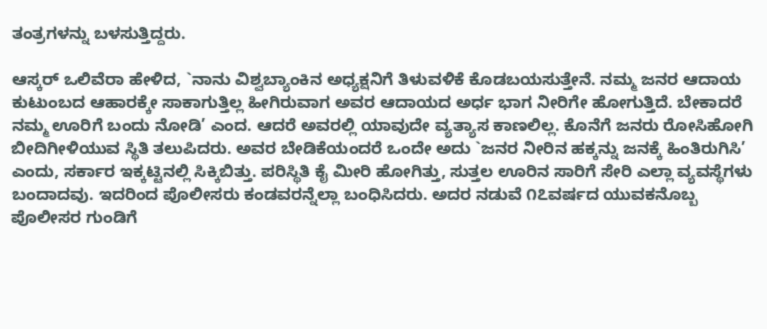ತಂತ್ರಗಳನ್ನು ಬಳಸುತ್ತಿದ್ದರು.

ಆಸ್ಕರ್ ಒಲಿವೆರಾ ಹೇಳಿದ, `ನಾನು ವಿಶ್ವಬ್ಯಾಂಕಿನ ಅಧ್ಯಕ್ಷನಿಗೆ ತಿಳುವಳಿಕೆ ಕೊಡಬಯಸುತ್ತೇನೆ. ನಮ್ಮ ಜನರ ಆದಾಯ ಕುಟುಂಬದ ಆಹಾರಕ್ಕೇ ಸಾಕಾಗುತ್ತಿಲ್ಲ ಹೀಗಿರುವಾಗ ಅವರ ಆದಾಯದ ಅರ್ಧ ಭಾಗ ನೀರಿಗೇ ಹೋಗುತ್ತಿದೆ. ಬೇಕಾದರೆ ನಮ್ಮ ಊರಿಗೆ ಬಂದು ನೋಡಿ’ ಎಂದ. ಆದರೆ ಅವರಲ್ಲಿ ಯಾವುದೇ ವ್ಯತ್ಯಾಸ ಕಾಣಲಿಲ್ಲ. ಕೊನೆಗೆ ಜನರು ರೋಸಿಹೋಗಿ ಬೀದಿಗೀಳಿಯುವ ಸ್ಥಿತಿ ತಲುಪಿದರು. ಅವರ ಬೇಡಿಕೆಯಂದರೆ ಒಂದೇ ಅದು `ಜನರ ನೀರಿನ ಹಕ್ಕನ್ನು ಜನಕ್ಕೆ ಹಿಂತಿರುಗಿಸಿ’ ಎಂದು, ಸರ್ಕಾರ ಇಕ್ಕಟ್ಟಿನಲ್ಲಿ ಸಿಕ್ಕಿಬಿತ್ತು. ಪರಿಸ್ಥಿತಿ ಕೈ ಮೀರಿ ಹೋಗಿತ್ತು, ಸುತ್ತಲ ಊರಿನ ಸಾರಿಗೆ ಸೇರಿ ಎಲ್ಲಾ ವ್ಯವಸ್ಥೆಗಳು ಬಂದಾದವು. ಇದರಿಂದ ಪೊಲೀಸರು ಕಂಡವರನ್ನೆಲ್ಲಾ ಬಂಧಿಸಿದರು. ಅದರ ನಡುವೆ ೧೭ವರ್ಷದ ಯುವಕನೊಬ್ಬ ಪೊಲೀಸರ ಗುಂಡಿಗೆ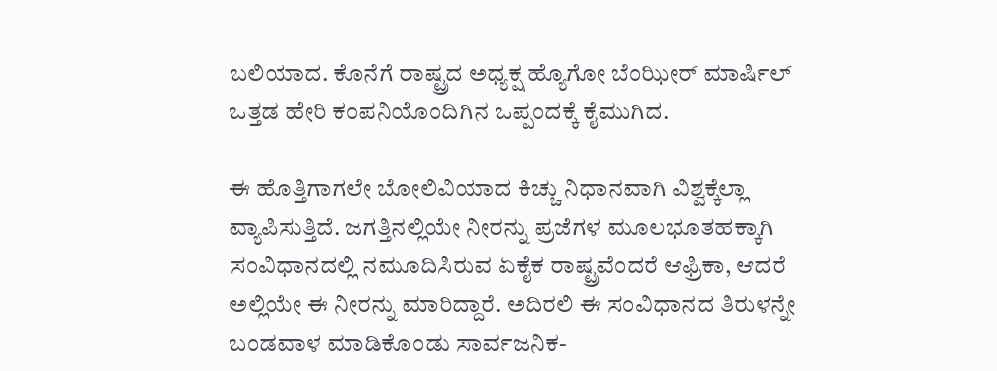ಬಲಿಯಾದ. ಕೊನೆಗೆ ರಾಷ್ಟ್ರದ ಅಧ್ಯಕ್ಷ ಹ್ಯೊಗೋ ಬೆಂಝೀರ್ ಮಾರ್ಷಿಲ್ ಒತ್ತಡ ಹೇರಿ ಕಂಪನಿಯೊಂದಿಗಿನ ಒಪ್ಪಂದಕ್ಕೆ ಕೈಮುಗಿದ.

ಈ ಹೊತ್ತಿಗಾಗಲೇ ಬೋಲಿವಿಯಾದ ಕಿಚ್ಚು ನಿಧಾನವಾಗಿ ವಿಶ್ವಕ್ಕೆಲ್ಲಾ ವ್ಯಾಪಿಸುತ್ತಿದೆ. ಜಗತ್ತಿನಲ್ಲಿಯೇ ನೀರನ್ನು ಪ್ರಜೆಗಳ ಮೂಲಭೂತಹಕ್ಕಾಗಿ ಸಂವಿಧಾನದಲ್ಲಿ ನಮೂದಿಸಿರುವ ಏಕೈಕ ರಾಷ್ಟ್ರವೆಂದರೆ ಆಫ್ರಿಕಾ, ಆದರೆ ಅಲ್ಲಿಯೇ ಈ ನೀರನ್ನು ಮಾರಿದ್ದಾರೆ. ಅದಿರಲಿ ಈ ಸಂವಿಧಾನದ ತಿರುಳನ್ನೇ ಬಂಡವಾಳ ಮಾಡಿಕೊಂಡು ಸಾರ್ವಜನಿಕ-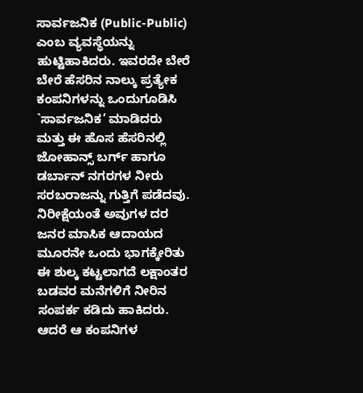ಸಾರ್ವಜನಿಕ (Public-Public) ಎಂಬ ವ್ಯವಸ್ಥೆಯನ್ನು ಹುಟ್ಟಿಹಾಕಿದರು. ಇವರದೇ ಬೇರೆ ಬೇರೆ ಹೆಸರಿನ ನಾಲ್ಕು ಪ್ರತ್ಯೇಕ ಕಂಪನಿಗಳನ್ನು ಒಂದುಗೂಡಿಸಿ `ಸಾರ್ವಜನಿಕ’ ಮಾಡಿದರು ಮತ್ತು ಈ ಹೊಸ ಹೆಸರಿನಲ್ಲಿ ಜೋಹಾನ್ಸ್ ಬರ್ಗ್ ಹಾಗೂ ಡರ್ಬಾನ್ ನಗರಗಳ ನೀರು ಸರಬರಾಜನ್ನು ಗುತ್ತಿಗೆ ಪಡೆದವು. ನಿರೀಕ್ಷೆಯಂತೆ ಅವುಗಳ ದರ ಜನರ ಮಾಸಿಕ ಆದಾಯದ ಮೂರನೇ ಒಂದು ಭಾಗಕ್ಕೇರಿತು ಈ ಶುಲ್ಕ ಕಟ್ಟಲಾಗದೆ ಲಕ್ಷಾಂತರ ಬಡವರ ಮನೆಗಳಿಗೆ ನೀರಿನ ಸಂಪರ್ಕ ಕಡಿದು ಹಾಕಿದರು. ಆದರೆ ಆ ಕಂಪನಿಗಳ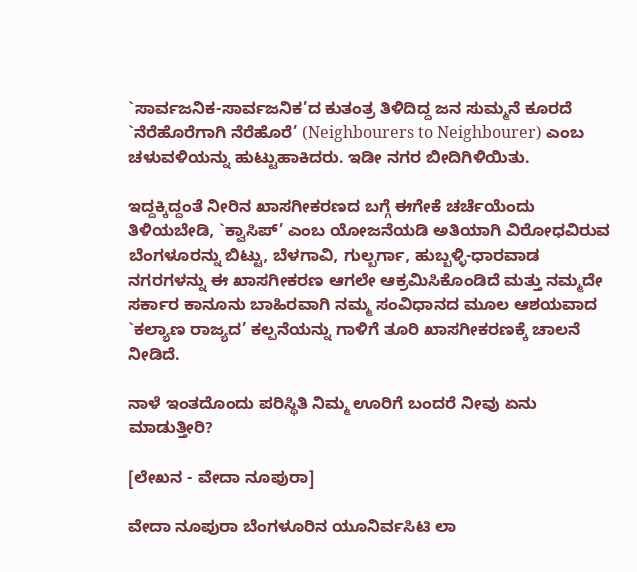`ಸಾರ್ವಜನಿಕ-ಸಾರ್ವಜನಿಕ’ದ ಕುತಂತ್ರ ತಿಳಿದಿದ್ದ ಜನ ಸುಮ್ಮನೆ ಕೂರದೆ `ನೆರೆಹೊರೆಗಾಗಿ ನೆರೆಹೊರೆ’ (Neighbourers to Neighbourer) ಎಂಬ ಚಳುವಳಿಯನ್ನು ಹುಟ್ಟುಹಾಕಿದರು. ಇಡೀ ನಗರ ಬೀದಿಗಿಳಿಯಿತು.

ಇದ್ದಕ್ಕಿದ್ದಂತೆ ನೀರಿನ ಖಾಸಗೀಕರಣದ ಬಗ್ಗೆ ಈಗೇಕೆ ಚರ್ಚೆಯೆಂದು ತಿಳಿಯಬೇಡಿ, `ಕ್ವಾಸಿಪ್’ ಎಂಬ ಯೋಜನೆಯಡಿ ಅತಿಯಾಗಿ ವಿರೋಧವಿರುವ ಬೆಂಗಳೂರನ್ನು ಬಿಟ್ಟು, ಬೆಳಗಾವಿ, ಗುಲ್ಬರ್ಗಾ, ಹುಬ್ಬಳ್ಳಿ-ಧಾರವಾಡ ನಗರಗಳನ್ನು ಈ ಖಾಸಗೀಕರಣ ಆಗಲೇ ಆಕ್ರಮಿಸಿಕೊಂಡಿದೆ ಮತ್ತು ನಮ್ಮದೇ ಸರ್ಕಾರ ಕಾನೂನು ಬಾಹಿರವಾಗಿ ನಮ್ಮ ಸಂವಿಧಾನದ ಮೂಲ ಆಶಯವಾದ `ಕಲ್ಯಾಣ ರಾಜ್ಯದ’ ಕಲ್ಪನೆಯನ್ನು ಗಾಳಿಗೆ ತೂರಿ ಖಾಸಗೀಕರಣಕ್ಕೆ ಚಾಲನೆ ನೀಡಿದೆ.

ನಾಳೆ ಇಂತದೊಂದು ಪರಿಸ್ಥಿತಿ ನಿಮ್ಮ ಊರಿಗೆ ಬಂದರೆ ನೀವು ಏನು ಮಾಡುತ್ತೀರಿ?

[ಲೇಖನ - ವೇದಾ ನೂಪುರಾ]

ವೇದಾ ನೂಪುರಾ ಬೆಂಗಳೂರಿನ ಯೂನಿರ್ವಸಿಟಿ ಲಾ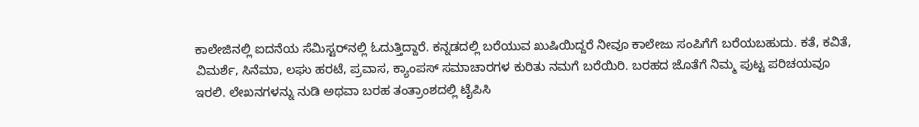ಕಾಲೇಜಿನಲ್ಲಿ ಐದನೆಯ ಸೆಮಿಸ್ಟರ್‌ನಲ್ಲಿ ಓದುತ್ತಿದ್ದಾರೆ. ಕನ್ನಡದಲ್ಲಿ ಬರೆಯುವ ಖುಷಿಯಿದ್ದರೆ ನೀವೂ ಕಾಲೇಜು ಸಂಪಿಗೆಗೆ ಬರೆಯಬಹುದು. ಕತೆ, ಕವಿತೆ, ವಿಮರ್ಶೆ, ಸಿನೆಮಾ, ಲಘು ಹರಟೆ, ಪ್ರವಾಸ, ಕ್ಯಾಂಪಸ್ ಸಮಾಚಾರಗಳ ಕುರಿತು ನಮಗೆ ಬರೆಯಿರಿ. ಬರಹದ ಜೊತೆಗೆ ನಿಮ್ಮ ಪುಟ್ಟ ಪರಿಚಯವೂ ಇರಲಿ. ಲೇಖನಗಳನ್ನು ನುಡಿ ಅಥವಾ ಬರಹ ತಂತ್ರಾಂಶದಲ್ಲಿ ಟೈಪಿಸಿ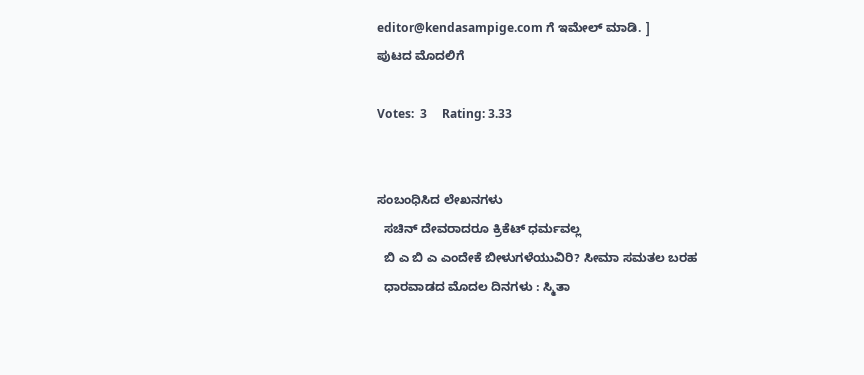editor@kendasampige.com ಗೆ ಇಮೇಲ್ ಮಾಡಿ. ]
ಪುಟದ ಮೊದಲಿಗೆ

Votes:  3     Rating: 3.33


ಸಂಬಂಧಿಸಿದ ಲೇಖನಗಳು
  ಸಚಿನ್ ದೇವರಾದರೂ ಕ್ರಿಕೆಟ್ ಧರ್ಮವಲ್ಲ
  ಬಿ ಎ ಬಿ ಎ ಎಂದೇಕೆ ಬೀಳುಗಳೆಯುವಿರಿ? ಸೀಮಾ ಸಮತಲ ಬರಹ
  ಧಾರವಾಡದ ಮೊದಲ ದಿನಗಳು : ಸ್ಮಿತಾ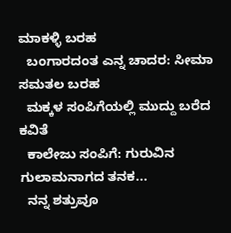ಮಾಕಳ್ಳಿ ಬರಹ
  ಬಂಗಾರದಂತ ಎನ್ನ ಚಾದರ: ಸೀಮಾ ಸಮತಲ ಬರಹ
  ಮಕ್ಕಳ ಸಂಪಿಗೆಯಲ್ಲಿ ಮುದ್ದು ಬರೆದ ಕವಿತೆ
  ಕಾಲೇಜು ಸಂಪಿಗೆ: ಗುರುವಿನ ಗುಲಾಮನಾಗದ ತನಕ...
  ನನ್ನ ಶತ್ರುವೂ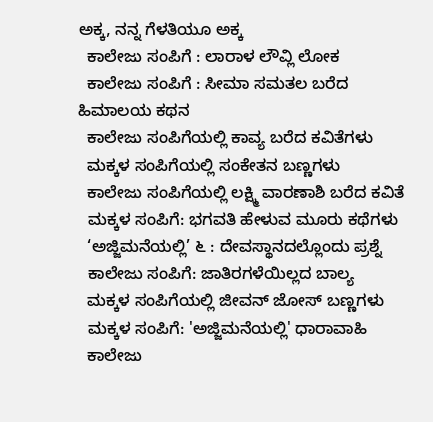ಅಕ್ಕ, ನನ್ನ ಗೆಳತಿಯೂ ಅಕ್ಕ
  ಕಾಲೇಜು ಸಂಪಿಗೆ : ಲಾರಾಳ ಲೌವ್ಲಿ ಲೋಕ
  ಕಾಲೇಜು ಸಂಪಿಗೆ : ಸೀಮಾ ಸಮತಲ ಬರೆದ ಹಿಮಾಲಯ ಕಥನ
  ಕಾಲೇಜು ಸಂಪಿಗೆಯಲ್ಲಿ ಕಾವ್ಯ ಬರೆದ ಕವಿತೆಗಳು
  ಮಕ್ಕಳ ಸಂಪಿಗೆಯಲ್ಲಿ ಸಂಕೇತನ ಬಣ್ಣಗಳು
  ಕಾಲೇಜು ಸಂಪಿಗೆಯಲ್ಲಿ ಲಕ್ಷ್ಮಿ ವಾರಣಾಶಿ ಬರೆದ ಕವಿತೆ
  ಮಕ್ಕಳ ಸಂಪಿಗೆ: ಭಗವತಿ ಹೇಳುವ ಮೂರು ಕಥೆಗಳು
  ‘ಅಜ್ಜಿಮನೆಯಲ್ಲಿ’ ೬ : ದೇವಸ್ಥಾನದಲ್ಲೊಂದು ಪ್ರಶ್ನೆ
  ಕಾಲೇಜು ಸಂಪಿಗೆ: ಜಾತಿರಗಳೆಯಿಲ್ಲದ ಬಾಲ್ಯ
  ಮಕ್ಕಳ ಸಂಪಿಗೆಯಲ್ಲಿ ಜೀವನ್ ಜೋಸ್ ಬಣ್ಣಗಳು
  ಮಕ್ಕಳ ಸಂಪಿಗೆ: 'ಅಜ್ಜಿಮನೆಯಲ್ಲಿ' ಧಾರಾವಾಹಿ
  ಕಾಲೇಜು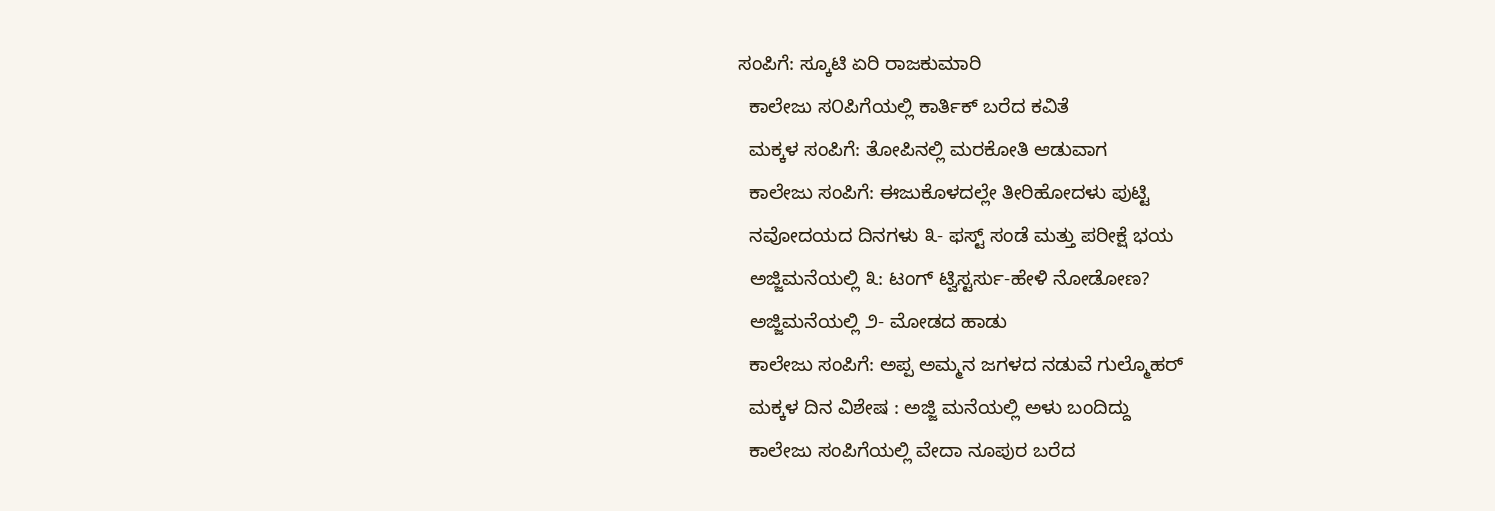ಸಂಪಿಗೆ: ಸ್ಕೂಟಿ ಏರಿ ರಾಜಕುಮಾರಿ
  ಕಾಲೇಜು ಸ೦ಪಿಗೆಯಲ್ಲಿ ಕಾರ್ತಿಕ್ ಬರೆದ ಕವಿತೆ
  ಮಕ್ಕಳ ಸಂಪಿಗೆ: ತೋಪಿನಲ್ಲಿ ಮರಕೋತಿ ಆಡುವಾಗ
  ಕಾಲೇಜು ಸಂಪಿಗೆ: ಈಜುಕೊಳದಲ್ಲೇ ತೀರಿಹೋದಳು ಪುಟ್ಟಿ
  ನವೋದಯದ ದಿನಗಳು ೩- ಫಸ್ಟ್ ಸಂಡೆ ಮತ್ತು ಪರೀಕ್ಷೆ ಭಯ
  ಅಜ್ಜಿಮನೆಯಲ್ಲಿ ೩: ಟಂಗ್ ಟ್ವಿಸ್ಟರ್ಸು-ಹೇಳಿ ನೋಡೋಣ?
  ಅಜ್ಜಿಮನೆಯಲ್ಲಿ ೨- ಮೋಡದ ಹಾಡು
  ಕಾಲೇಜು ಸಂಪಿಗೆ: ಅಪ್ಪ ಅಮ್ಮನ ಜಗಳದ ನಡುವೆ ಗುಲ್ಮೊಹರ್
  ಮಕ್ಕಳ ದಿನ ವಿಶೇಷ : ಅಜ್ಜಿ ಮನೆಯಲ್ಲಿ ಅಳು ಬಂದಿದ್ದು
  ಕಾಲೇಜು ಸಂಪಿಗೆಯಲ್ಲಿ ವೇದಾ ನೂಪುರ ಬರೆದ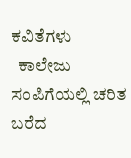ಕವಿತೆಗಳು
  ಕಾಲೇಜು ಸಂಪಿಗೆಯಲ್ಲಿ ಚರಿತ ಬರೆದ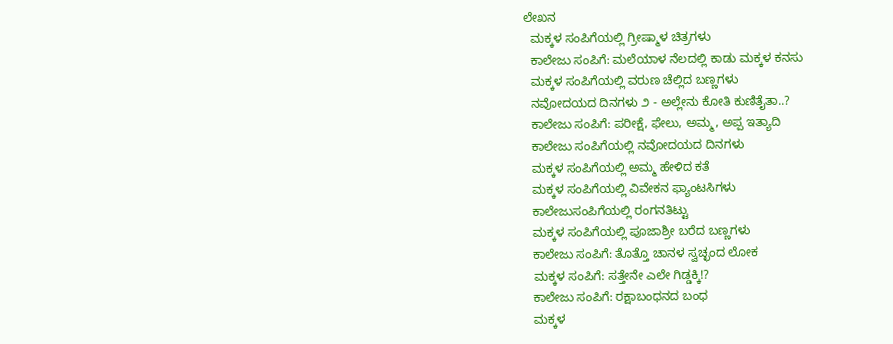ಲೇಖನ
  ಮಕ್ಕಳ ಸಂಪಿಗೆಯಲ್ಲಿ ಗ್ರೀಷ್ಮಾಳ ಚಿತ್ರಗಳು
  ಕಾಲೇಜು ಸಂಪಿಗೆ: ಮಲೆಯಾಳ ನೆಲದಲ್ಲಿ ಕಾಡು ಮಕ್ಕಳ ಕನಸು
  ಮಕ್ಕಳ ಸಂಪಿಗೆಯಲ್ಲಿ ವರುಣ ಚೆಲ್ಲಿದ ಬಣ್ಣಗಳು
  ನವೋದಯದ ದಿನಗಳು ೨ - ಅಲ್ಲೇನು ಕೋತಿ ಕುಣಿತೈತಾ..?
  ಕಾಲೇಜು ಸಂಪಿಗೆ: ಪರೀಕ್ಷೆ, ಫೇಲು, ಅಮ್ಮ, ಅಪ್ಪ ಇತ್ಯಾದಿ
  ಕಾಲೇಜು ಸಂಪಿಗೆಯಲ್ಲಿ ನವೋದಯದ ದಿನಗಳು
  ಮಕ್ಕಳ ಸಂಪಿಗೆಯಲ್ಲಿ ಅಮ್ಮ ಹೇಳಿದ ಕತೆ
  ಮಕ್ಕಳ ಸಂಪಿಗೆಯಲ್ಲಿ ವಿವೇಕನ ಫ್ಯಾಂಟಸಿಗಳು
  ಕಾಲೇಜುಸಂಪಿಗೆಯಲ್ಲಿ ರಂಗನತಿಟ್ಟು
  ಮಕ್ಕಳ ಸಂಪಿಗೆಯಲ್ಲಿ ಪೂಜಾಶ್ರೀ ಬರೆದ ಬಣ್ಣಗಳು
  ಕಾಲೇಜು ಸಂಪಿಗೆ: ತೊತ್ತೊ ಚಾನಳ ಸ್ವಚ್ಛಂದ ಲೋಕ
  ಮಕ್ಕಳ ಸಂಪಿಗೆ: ಸತ್ತೇನೇ ಎಲೇ ಗಿಡ್ಡಕ್ಕಿ!?
  ಕಾಲೇಜು ಸಂಪಿಗೆ: ರಕ್ಷಾಬಂಧನದ ಬಂಧ
  ಮಕ್ಕಳ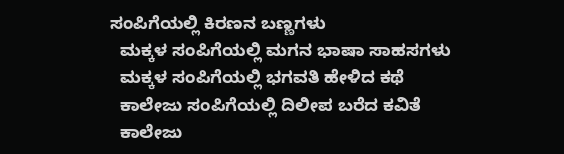ಸಂಪಿಗೆಯಲ್ಲಿ ಕಿರಣನ ಬಣ್ಣಗಳು
  ಮಕ್ಕಳ ಸಂಪಿಗೆಯಲ್ಲಿ ಮಗನ ಭಾಷಾ ಸಾಹಸಗಳು
  ಮಕ್ಕಳ ಸಂಪಿಗೆಯಲ್ಲಿ ಭಗವತಿ ಹೇಳಿದ ಕಥೆ
  ಕಾಲೇಜು ಸಂಪಿಗೆಯಲ್ಲಿ ದಿಲೀಪ ಬರೆದ ಕವಿತೆ
  ಕಾಲೇಜು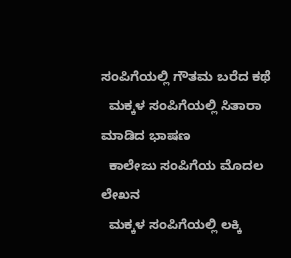ಸಂಪಿಗೆಯಲ್ಲಿ ಗೌತಮ ಬರೆದ ಕಥೆ
  ಮಕ್ಕಳ ಸಂಪಿಗೆಯಲ್ಲಿ ಸಿತಾರಾ ಮಾಡಿದ ಭಾಷಣ
  ಕಾಲೇಜು ಸಂಪಿಗೆಯ ಮೊದಲ ಲೇಖನ
  ಮಕ್ಕಳ ಸಂಪಿಗೆಯಲ್ಲಿ ಲಕ್ಕಿ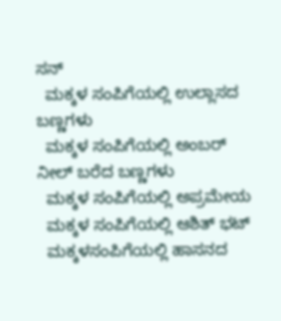ಸನ್
  ಮಕ್ಕಳ ಸಂಪಿಗೆಯಲ್ಲಿ ಉಲ್ಲಾಸದ ಬಣ್ಣಗಳು
  ಮಕ್ಕಳ ಸಂಪಿಗೆಯಲ್ಲಿ ಅಂಬರ್ ನೀಲ್ ಬರೆದ ಬಣ್ಣಗಳು
  ಮಕ್ಕಳ ಸಂಪಿಗೆಯಲ್ಲಿ ಅಪ್ರಮೇಯ
  ಮಕ್ಕಳ ಸಂಪಿಗೆಯಲ್ಲಿ ಆಶಿತ್ ಭಟ್
  ಮಕ್ಕಳಸಂಪಿಗೆಯಲ್ಲಿ ಹಾಸನದ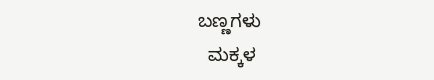ಬಣ್ಣಗಳು
  ಮಕ್ಕಳ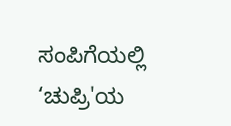ಸಂಪಿಗೆಯಲ್ಲಿ ‘ಚುಪ್ರಿ'ಯ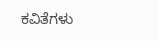ಕವಿತೆಗಳು